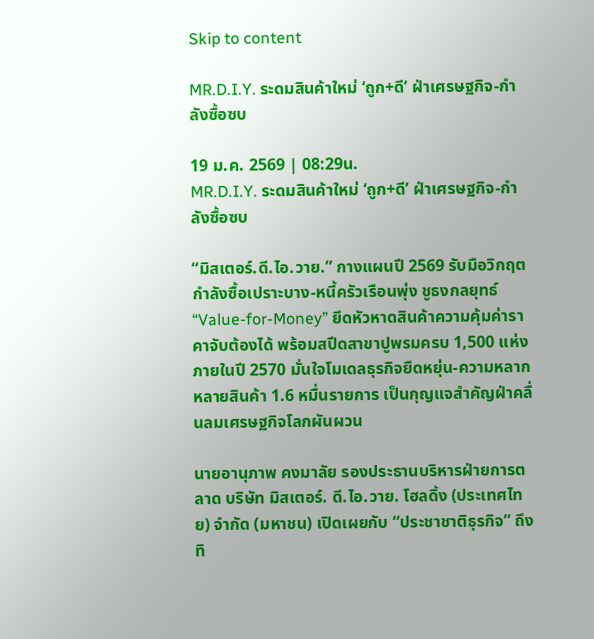Skip to content

MR.D.I.Y. ระดมสินค้าใหม่ ‘ถูก+ดี’ ฝ่าเศรษฐกิจ-กำลังซื้อซบ

19 ม.ค. 2569 | 08:29น.
MR.D.I.Y. ระดมสินค้าใหม่ ‘ถูก+ดี’ ฝ่าเศรษฐกิจ-กำลังซื้อซบ

“มิสเตอร์.ดี.ไอ.วาย.” กางแผนปี 2569 รับมือวิกฤตกำลังซื้อเปราะบาง-หนี้ครัวเรือนพุ่ง ชูธงกลยุทธ์ “Value-for-Money” ยึดหัวหาดสินค้าความคุ้มค่าราคาจับต้องได้ พร้อมสปีดสาขาปูพรมครบ 1,500 แห่งภายในปี 2570 มั่นใจโมเดลธุรกิจยืดหยุ่น-ความหลากหลายสินค้า 1.6 หมื่นรายการ เป็นกุญแจสำคัญฝ่าคลื่นลมเศรษฐกิจโลกผันผวน

นายอานุภาพ คงมาลัย รองประธานบริหารฝ่ายการตลาด บริษัท มิสเตอร์. ดี.ไอ.วาย. โฮลดิ้ง (ประเทศไทย) จำกัด (มหาชน) เปิดเผยกับ “ประชาชาติธุรกิจ” ถึงทิ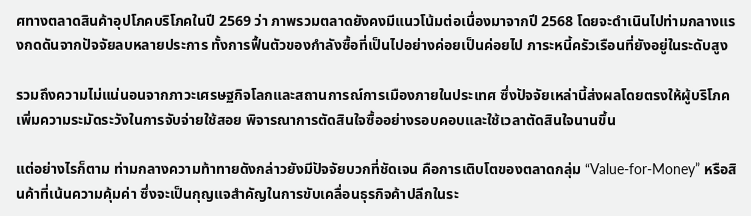ศทางตลาดสินค้าอุปโภคบริโภคในปี 2569 ว่า ภาพรวมตลาดยังคงมีแนวโน้มต่อเนื่องมาจากปี 2568 โดยจะดำเนินไปท่ามกลางแรงกดดันจากปัจจัยลบหลายประการ ทั้งการฟื้นตัวของกำลังซื้อที่เป็นไปอย่างค่อยเป็นค่อยไป ภาระหนี้ครัวเรือนที่ยังอยู่ในระดับสูง

รวมถึงความไม่แน่นอนจากภาวะเศรษฐกิจโลกและสถานการณ์การเมืองภายในประเทศ ซึ่งปัจจัยเหล่านี้ส่งผลโดยตรงให้ผู้บริโภคเพิ่มความระมัดระวังในการจับจ่ายใช้สอย พิจารณาการตัดสินใจซื้ออย่างรอบคอบและใช้เวลาตัดสินใจนานขึ้น

แต่อย่างไรก็ตาม ท่ามกลางความท้าทายดังกล่าวยังมีปัจจัยบวกที่ชัดเจน คือการเติบโตของตลาดกลุ่ม “Value-for-Money” หรือสินค้าที่เน้นความคุ้มค่า ซึ่งจะเป็นกุญแจสำคัญในการขับเคลื่อนธุรกิจค้าปลีกในระ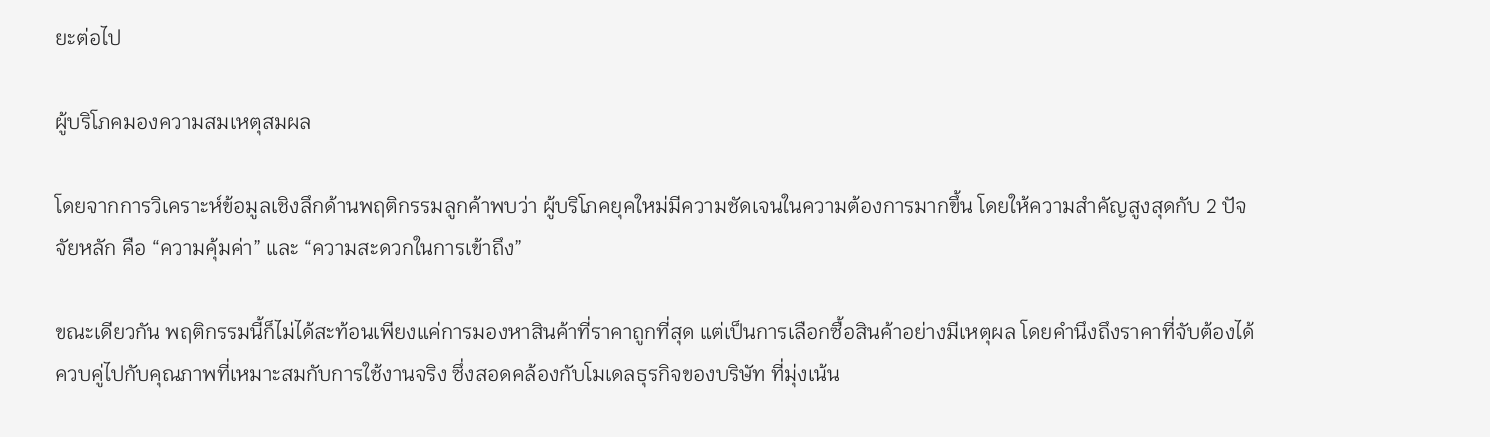ยะต่อไป

ผู้บริโภคมองความสมเหตุสมผล

โดยจากการวิเคราะห์ข้อมูลเชิงลึกด้านพฤติกรรมลูกค้าพบว่า ผู้บริโภคยุคใหม่มีความชัดเจนในความต้องการมากขึ้น โดยให้ความสำคัญสูงสุดกับ 2 ปัจจัยหลัก คือ “ความคุ้มค่า” และ “ความสะดวกในการเข้าถึง”

ขณะเดียวกัน พฤติกรรมนี้ก็ไม่ได้สะท้อนเพียงแค่การมองหาสินค้าที่ราคาถูกที่สุด แต่เป็นการเลือกซื้อสินค้าอย่างมีเหตุผล โดยคำนึงถึงราคาที่จับต้องได้ควบคู่ไปกับคุณภาพที่เหมาะสมกับการใช้งานจริง ซึ่งสอดคล้องกับโมเดลธุรกิจของบริษัท ที่มุ่งเน้น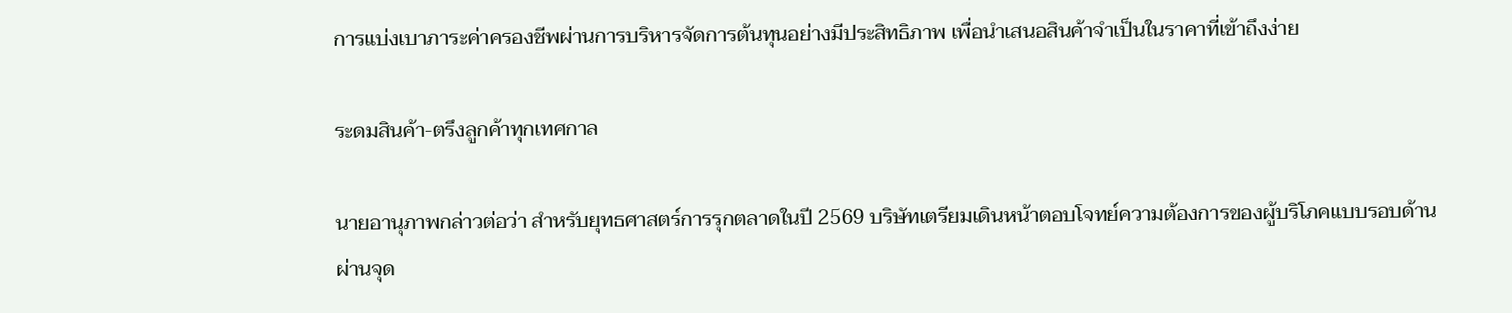การแบ่งเบาภาระค่าครองชีพผ่านการบริหารจัดการต้นทุนอย่างมีประสิทธิภาพ เพื่อนำเสนอสินค้าจำเป็นในราคาที่เข้าถึงง่าย

ระดมสินค้า-ตรึงลูกค้าทุกเทศกาล

นายอานุภาพกล่าวต่อว่า สำหรับยุทธศาสตร์การรุกตลาดในปี 2569 บริษัทเตรียมเดินหน้าตอบโจทย์ความต้องการของผู้บริโภคแบบรอบด้านผ่านจุด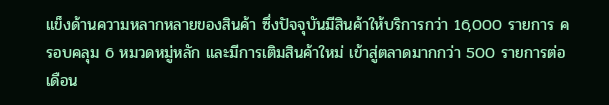แข็งด้านความหลากหลายของสินค้า ซึ่งปัจจุบันมีสินค้าให้บริการกว่า 16,000 รายการ ครอบคลุม 6 หมวดหมู่หลัก และมีการเติมสินค้าใหม่ เข้าสู่ตลาดมากกว่า 500 รายการต่อเดือน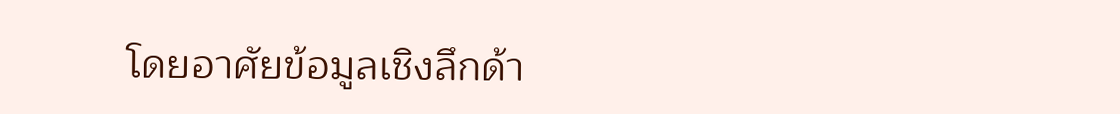โดยอาศัยข้อมูลเชิงลึกด้า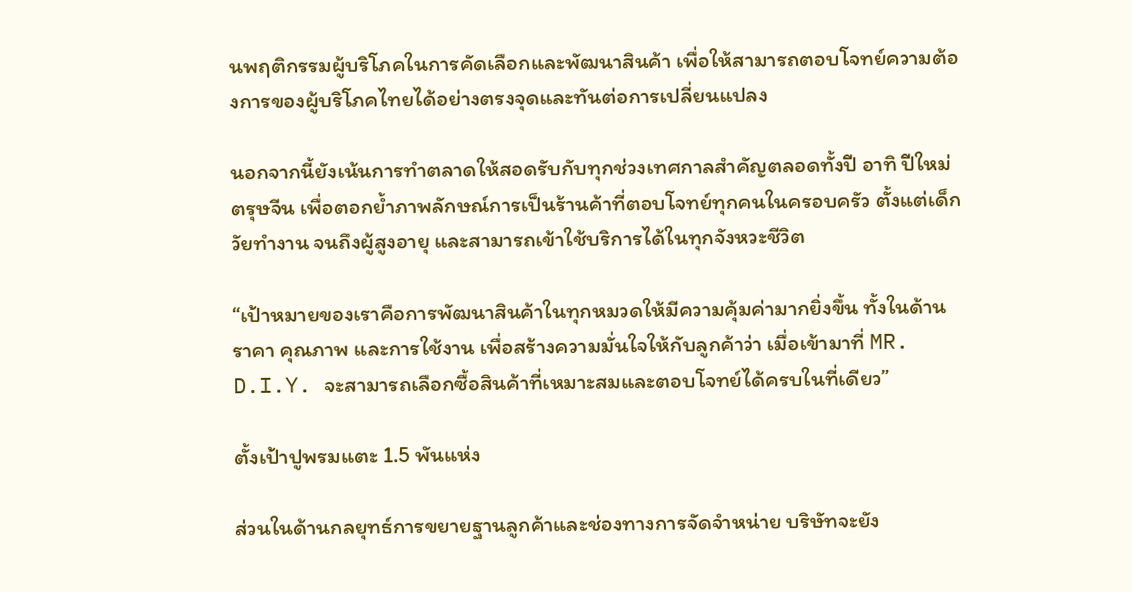นพฤติกรรมผู้บริโภคในการคัดเลือกและพัฒนาสินค้า เพื่อให้สามารถตอบโจทย์ความต้องการของผู้บริโภคไทยได้อย่างตรงจุดและทันต่อการเปลี่ยนแปลง

นอกจากนี้ยังเน้นการทำตลาดให้สอดรับกับทุกช่วงเทศกาลสำคัญตลอดทั้งปี อาทิ ปีใหม่ ตรุษจีน เพื่อตอกย้ำภาพลักษณ์การเป็นร้านค้าที่ตอบโจทย์ทุกคนในครอบครัว ตั้งแต่เด็ก วัยทำงาน จนถึงผู้สูงอายุ และสามารถเข้าใช้บริการได้ในทุกจังหวะชีวิต

“เป้าหมายของเราคือการพัฒนาสินค้าในทุกหมวดให้มีความคุ้มค่ามากยิ่งขึ้น ทั้งในด้านราคา คุณภาพ และการใช้งาน เพื่อสร้างความมั่นใจให้กับลูกค้าว่า เมื่อเข้ามาที่ MR. D.I.Y. จะสามารถเลือกซื้อสินค้าที่เหมาะสมและตอบโจทย์ได้ครบในที่เดียว”

ตั้งเป้าปูพรมแตะ 1.5 พันแห่ง

ส่วนในด้านกลยุทธ์การขยายฐานลูกค้าและช่องทางการจัดจำหน่าย บริษัทจะยัง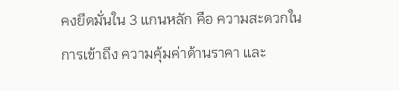คงยึดมั่นใน 3 แกนหลัก คือ ความสะดวกในการเข้าถึง ความคุ้มค่าด้านราคา และ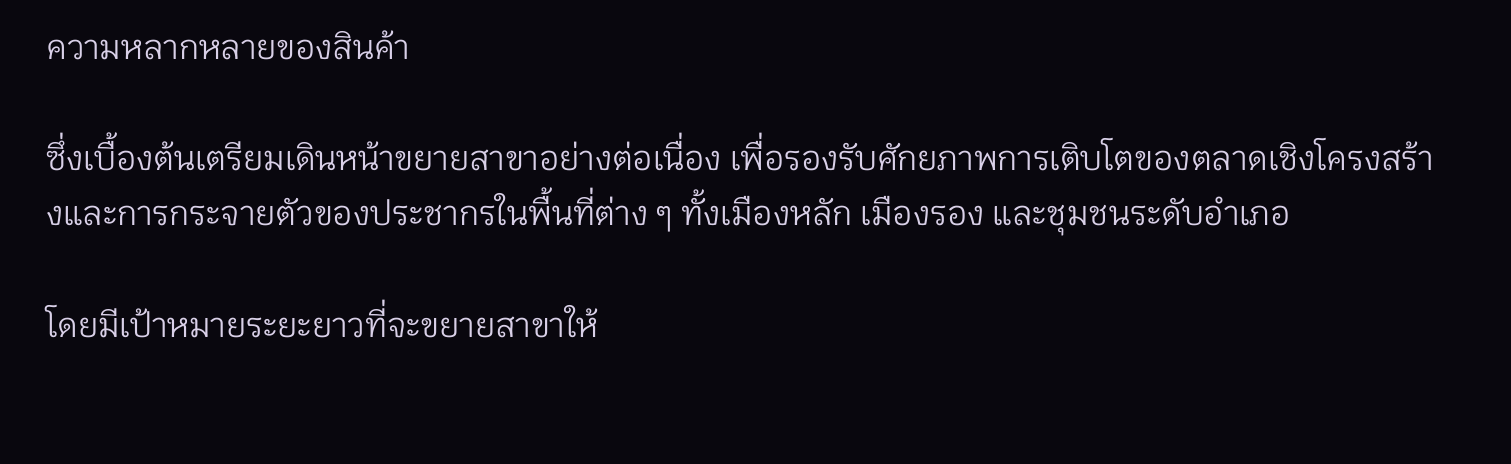ความหลากหลายของสินค้า

ซึ่งเบื้องต้นเตรียมเดินหน้าขยายสาขาอย่างต่อเนื่อง เพื่อรองรับศักยภาพการเติบโตของตลาดเชิงโครงสร้างและการกระจายตัวของประชากรในพื้นที่ต่าง ๆ ทั้งเมืองหลัก เมืองรอง และชุมชนระดับอำเภอ

โดยมีเป้าหมายระยะยาวที่จะขยายสาขาให้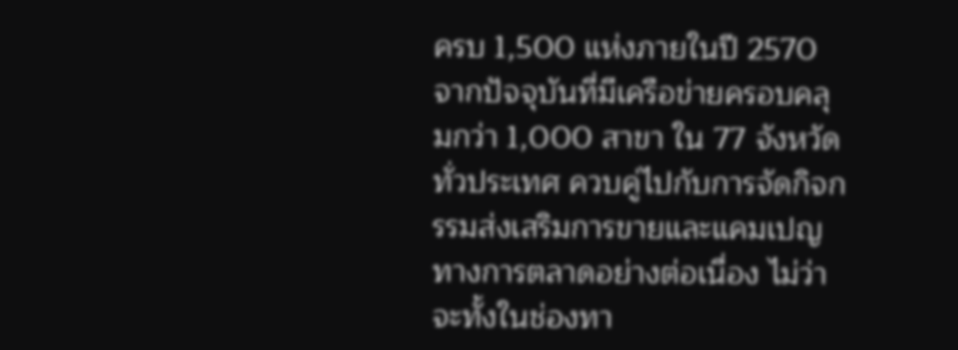ครบ 1,500 แห่งภายในปี 2570 จากปัจจุบันที่มีเครือข่ายครอบคลุมกว่า 1,000 สาขา ใน 77 จังหวัดทั่วประเทศ ควบคู่ไปกับการจัดกิจกรรมส่งเสริมการขายและแคมเปญทางการตลาดอย่างต่อเนื่อง ไม่ว่าจะทั้งในช่องทา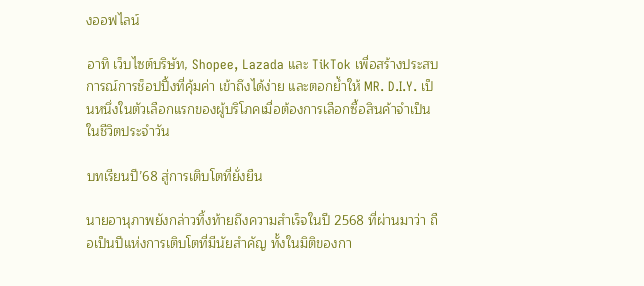งออฟไลน์

อาทิ เว็บไซต์บริษัท, Shopee, Lazada และ TikTok เพื่อสร้างประสบการณ์การช็อปปิ้งที่คุ้มค่า เข้าถึงได้ง่าย และตอกย้ำให้ MR. D.I.Y. เป็นหนึ่งในตัวเลือกแรกของผู้บริโภคเมื่อต้องการเลือกซื้อสินค้าจำเป็นในชีวิตประจำวัน

บทเรียนปี’68 สู่การเติบโตที่ยั่งยืน

นายอานุภาพยังกล่าวทิ้งท้ายถึงความสำเร็จในปี 2568 ที่ผ่านมาว่า ถือเป็นปีแห่งการเติบโตที่มีนัยสำคัญ ทั้งในมิติของกา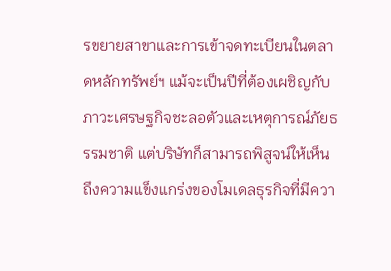รขยายสาขาและการเข้าจดทะเบียนในตลาดหลักทรัพย์ฯ แม้จะเป็นปีที่ต้องเผชิญกับภาวะเศรษฐกิจชะลอตัวและเหตุการณ์ภัยธรรมชาติ แต่บริษัทก็สามารถพิสูจน์ให้เห็นถึงความแข็งแกร่งของโมเดลธุรกิจที่มีควา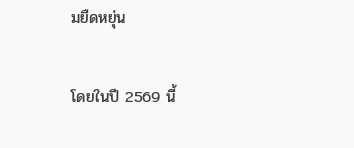มยืดหยุ่น

โดยในปี 2569 นี้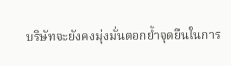บริษัทจะยังคงมุ่งมั่นตอกย้ำจุดยืนในการ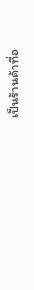เป็นร้านค้าที่อ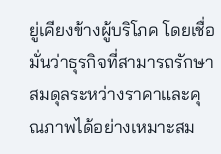ยู่เคียงข้างผู้บริโภค โดยเชื่อมั่นว่าธุรกิจที่สามารถรักษาสมดุลระหว่างราคาและคุณภาพได้อย่างเหมาะสม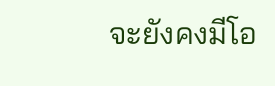จะยังคงมีโอ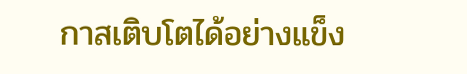กาสเติบโตได้อย่างแข็ง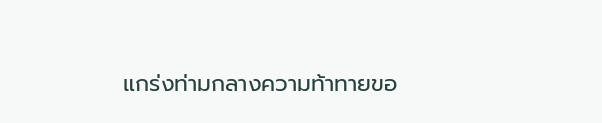แกร่งท่ามกลางความท้าทายขอ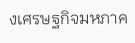งเศรษฐกิจมหภาค